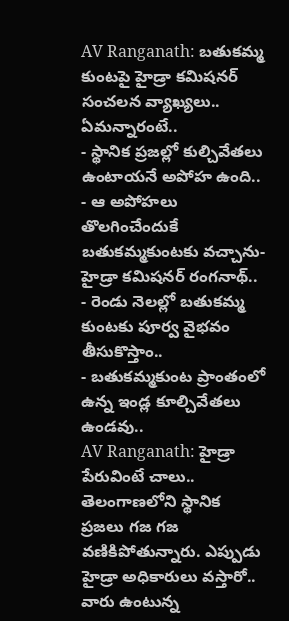AV Ranganath: బతుకమ్మ కుంటపై హైడ్రా కమిషనర్ సంచలన వ్యాఖ్యలు.. ఏమన్నారంటే..
- స్థానిక ప్రజల్లో కుల్చివేతలు ఉంటాయనే అపోహ ఉంది..
- ఆ అపోహలు తొలగించేందుకే బతుకమ్మకుంటకు వచ్చాను- హైడ్రా కమిషనర్ రంగనాథ్..
- రెండు నెలల్లో బతుకమ్మ కుంటకు పూర్వ వైభవం తీసుకొస్తాం..
- బతుకమ్మకుంట ప్రాంతంలో ఉన్న ఇండ్ల కూల్చివేతలు ఉండవు..
AV Ranganath: హైడ్రా పేరువింటే చాలు.. తెలంగాణలోని స్థానిక ప్రజలు గజ గజ వణికిపోతున్నారు. ఎప్పుడు హైడ్రా అధికారులు వస్తారో.. వారు ఉంటున్న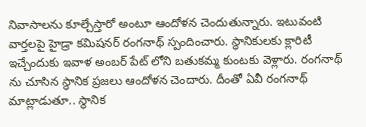నివాసాలను కూల్చేస్తారో అంటూ ఆందోళన చెందుతున్నారు. ఇటువంటి వార్తలపై హైడ్రా కమిషనర్ రంగనాథ్ స్పందించారు. స్థానికులకు క్లారిటీ ఇచ్చేందుకు ఇవాళ అంబర్ పేట్ లోని బతుకమ్మ కుంటకు వెళ్లారు. రంగనాథ్ ను చూసిన స్థానిక ప్రజలు ఆందోళన చెందారు. దీంతో ఏవీ రంగనాథ్ మాట్లాడుతూ.. స్థానిక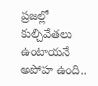ప్రజల్లో కుల్చివేతలు ఉంటాయనే అపోహ ఉంది..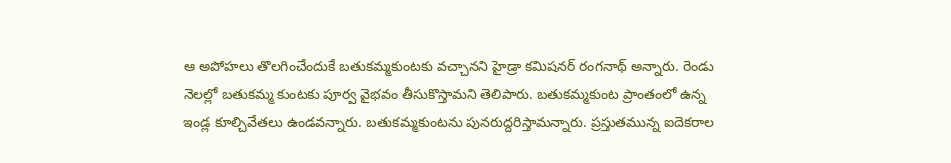ఆ అపోహలు తొలగించేందుకే బతుకమ్మకుంటకు వచ్చానని హైడ్రా కమిషనర్ రంగనాథ్ అన్నారు. రెండు నెలల్లో బతుకమ్మ కుంటకు పూర్వ వైభవం తీసుకొస్తామని తెలిపారు. బతుకమ్మకుంట ప్రాంతంలో ఉన్న ఇండ్ల కూల్చివేతలు ఉండవన్నారు. బతుకమ్మకుంటను పునరుద్దరిస్తామన్నారు. ప్రస్తుతమున్న ఐదెకరాల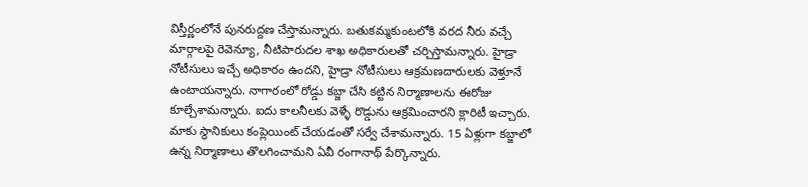విస్తీర్ణంలోనే పునరుద్దణ చేస్తామన్నారు. బతుకమ్మకుంటలోకి వరద నీరు వచ్చే మార్గాలపై రెవెన్యూ, నీటిపారుదల శాఖ అధికారులతో చర్చిస్తామన్నారు. హైడ్రా నోటీసులు ఇచ్చే అధికారం ఉందని, హైడ్రా నోటీసులు ఆక్రమణదారులకు వెళ్తూనే ఉంటాయన్నారు. నాగారంలో రోడ్డు కబ్జా చేసి కట్టిన నిర్మాణాలను ఈరోజు కూల్చేశామన్నారు. ఐదు కాలనీలకు వెళ్ళే రొడ్డును ఆక్రమించారని క్లారిటీ ఇచ్చారు. మాకు స్థానికులు కంప్లెయింట్ చేయడంతో సర్వే చేశామన్నారు. 15 ఏళ్లుగా కబ్జాలో ఉన్న నిర్మాణాలు తొలగించామని ఏవీ రంగానాథ్ పేర్కొన్నారు.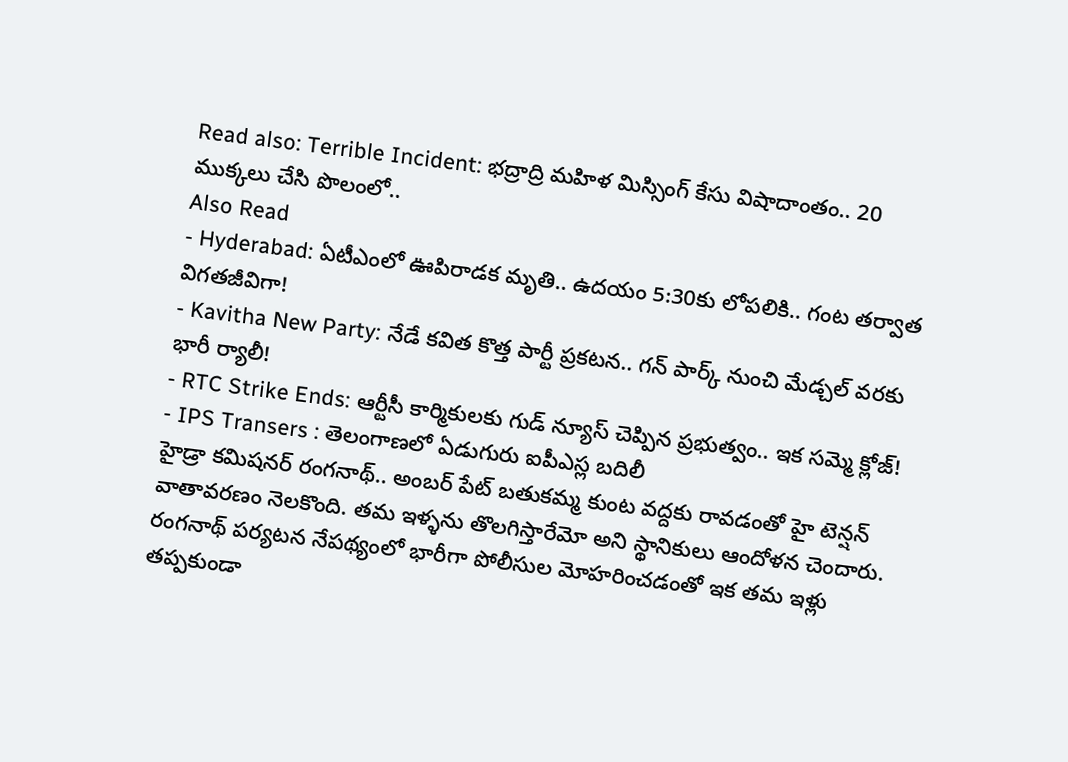Read also: Terrible Incident: భద్రాద్రి మహిళ మిస్సింగ్ కేసు విషాదాంతం.. 20 ముక్కలు చేసి పొలంలో..
Also Read
- Hyderabad: ఏటీఎంలో ఊపిరాడక మృతి.. ఉదయం 5:30కు లోపలికి.. గంట తర్వాత విగతజీవిగా!
- Kavitha New Party: నేడే కవిత కొత్త పార్టీ ప్రకటన.. గన్ పార్క్ నుంచి మేడ్చల్ వరకు భారీ ర్యాలీ!
- RTC Strike Ends: ఆర్టీసీ కార్మికులకు గుడ్ న్యూస్ చెప్పిన ప్రభుత్వం.. ఇక సమ్మె క్లోజ్!
- IPS Transers : తెలంగాణలో ఏడుగురు ఐపీఎస్ల బదిలీ
హైడ్రా కమిషనర్ రంగనాథ్.. అంబర్ పేట్ బతుకమ్మ కుంట వద్దకు రావడంతో హై టెన్షన్ వాతావరణం నెలకొంది. తమ ఇళ్ళను తొలగిస్తారేమో అని స్థానికులు ఆందోళన చెందారు. రంగనాథ్ పర్యటన నేపథ్యంలో భారీగా పోలీసుల మోహరించడంతో ఇక తమ ఇళ్లు తప్పకుండా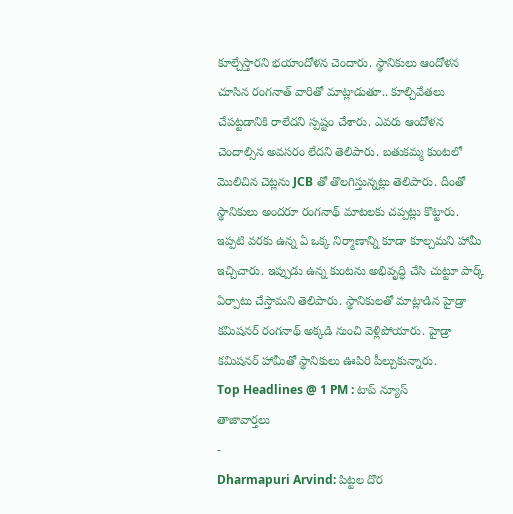కూల్చేస్తారని భయాందోళన చెందారు. స్థానికులు ఆందోళన చూసిన రంగనాత్ వారితో మాట్లాడుతూ.. కూల్చివేతలు చేపట్టడానికి రాలేదని స్పష్టం చేశారు. ఎవరు ఆందోళన చెందాల్సిన అవసరం లేదని తెలిపారు. బతుకమ్మ కుంటలో మొలిచిన చెట్లను JCB తో తొలగిస్తున్నట్లు తెలిపారు. దీంతో స్థానికులు అందరూ రంగనాథ్ మాటలకు చప్పట్లు కొట్టారు. ఇప్పటి వరకు ఉన్న ఏ ఒక్క నిర్మాణాన్ని కూడా కూల్చమని హామీ ఇచ్చిచారు. ఇప్పుడు ఉన్న కుంటను అభివృద్ధి చేసి చుట్టూ పార్క్ ఏర్పాటు చేస్తామని తెలిపారు. స్థానికులతో మాట్లాడిన హైడ్రా కమిషనర్ రంగనాథ్ అక్కడి నుంచి వెళ్లిపోయారు. హైడ్రా కమిషనర్ హామీతో స్థానికులు ఊపిరి పీల్చుకున్నారు.
Top Headlines @ 1 PM : టాప్ న్యూస్
తాజావార్తలు
-
Dharmapuri Arvind: పిట్టల దొర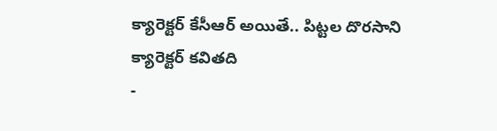క్యారెక్టర్ కేసీఆర్ అయితే.. పిట్టల దొరసాని క్యారెక్టర్ కవితది
-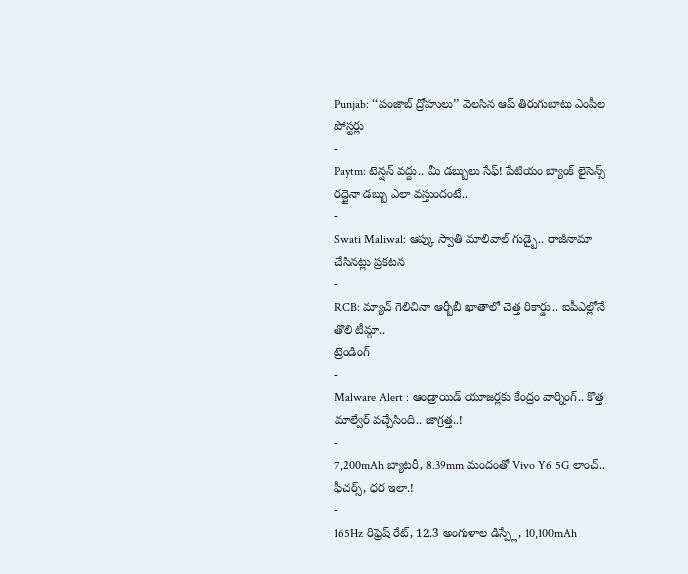Punjab: ‘‘పంజాబ్ ద్రోహులు’’ వెలసిన ఆప్ తిరుగుబాటు ఎంపీల పోస్టర్లు
-
Paytm: టెన్షన్ వద్దు.. మీ డబ్బులు సేఫ్! పేటియం బ్యాంక్ లైసెన్స్ రద్దైనా డబ్బు ఎలా వస్తుందంటే..
-
Swati Maliwal: ఆప్కు స్వాతి మాలివాల్ గుడ్బై.. రాజీనామా చేసినట్లు ప్రకటన
-
RCB: మ్యాచ్ గెలిచినా ఆర్బీబీ ఖాతాలో చెత్త రికార్డు.. ఐపీఎల్లోనే తొలి టీమ్గా..
ట్రెండింగ్
-
Malware Alert : ఆండ్రాయిడ్ యూజర్లకు కేంద్రం వార్నింగ్.. కొత్త మాల్వేర్ వచ్చేసింది.. జాగ్రత్త..!
-
7,200mAh బ్యాటరీ, 8.39mm మందంతో Vivo Y6 5G లాంచ్.. ఫీచర్స్, ధర ఇలా.!
-
165Hz రిఫ్రెష్ రేట్, 12.3 అంగుళాల డిస్ప్లే, 10,100mAh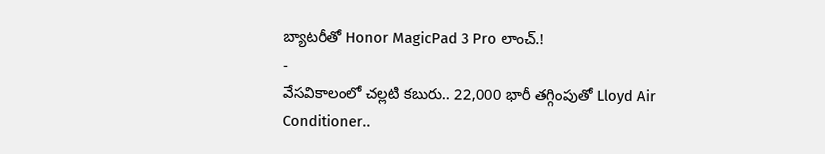బ్యాటరీతో Honor MagicPad 3 Pro లాంచ్.!
-
వేసవికాలంలో చల్లటి కబురు.. 22,000 భారీ తగ్గింపుతో Lloyd Air Conditioner..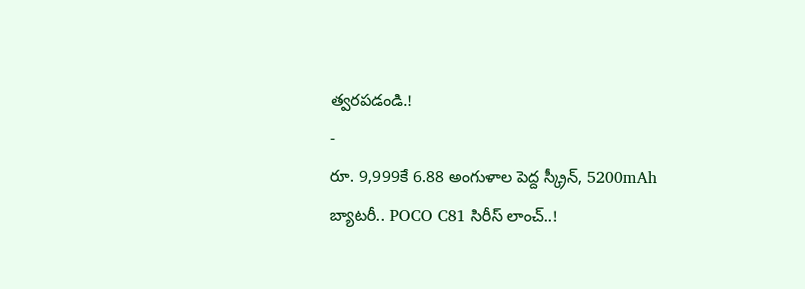త్వరపడండి.!
-
రూ. 9,999కే 6.88 అంగుళాల పెద్ద స్క్రీన్, 5200mAh బ్యాటరీ.. POCO C81 సిరీస్ లాంచ్..!